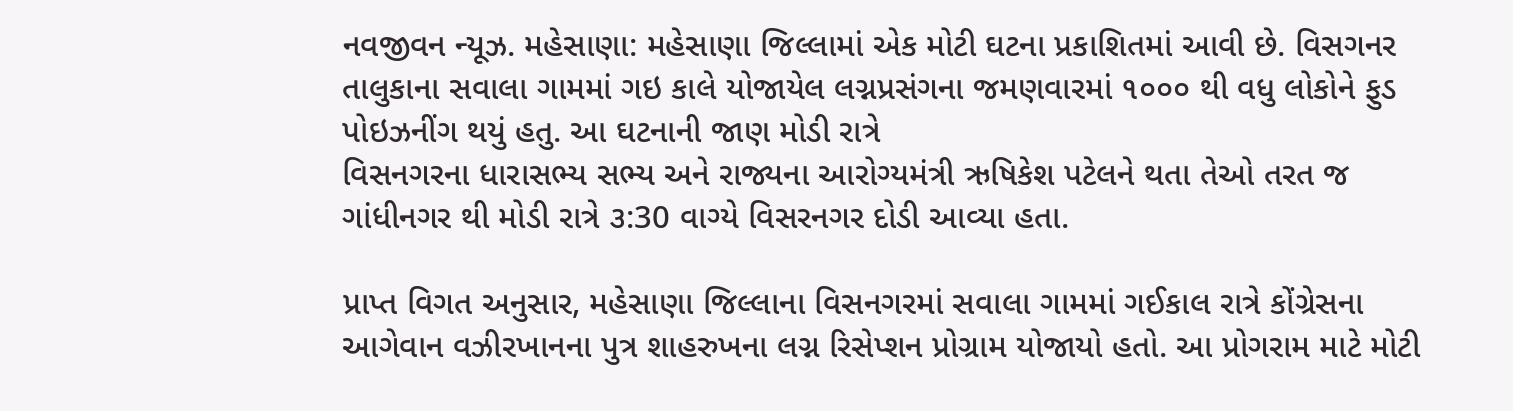નવજીવન ન્યૂઝ. મહેસાણા: મહેસાણા જિલ્લામાં એક મોટી ઘટના પ્રકાશિતમાં આવી છે. વિસગનર તાલુકાના સવાલા ગામમાં ગઇ કાલે યોજાયેલ લગ્નપ્રસંગના જમણવારમાં ૧૦૦૦ થી વધુ લોકોને ફુડ પોઇઝનીંગ થયું હતુ. આ ઘટનાની જાણ મોડી રાત્રે
વિસનગરના ધારાસભ્ય સભ્ય અને રાજ્યના આરોગ્યમંત્રી ઋષિકેશ પટેલને થતા તેઓ તરત જ ગાંધીનગર થી મોડી રાત્રે ૩:30 વાગ્યે વિસરનગર દોડી આવ્યા હતા.

પ્રાપ્ત વિગત અનુસાર, મહેસાણા જિલ્લાના વિસનગરમાં સવાલા ગામમાં ગઈકાલ રાત્રે કોંગ્રેસના આગેવાન વઝીરખાનના પુત્ર શાહરુખના લગ્ન રિસેપ્શન પ્રોગ્રામ યોજાયો હતો. આ પ્રોગરામ માટે મોટી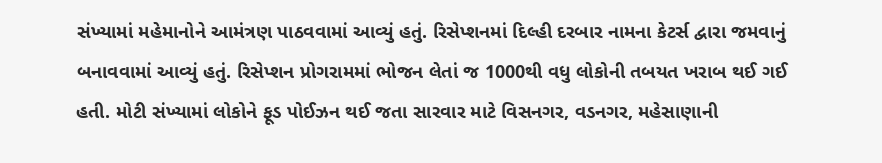સંખ્યામાં મહેમાનોને આમંત્રણ પાઠવવામાં આવ્યું હતું. રિસેપ્શનમાં દિલ્હી દરબાર નામના કેટર્સ દ્વારા જમવાનું બનાવવામાં આવ્યું હતું. રિસેપ્શન પ્રોગરામમાં ભોજન લેતાં જ 1000થી વધુ લોકોની તબયત ખરાબ થઈ ગઈ હતી. મોટી સંખ્યામાં લોકોને ફૂડ પોઈઝન થઈ જતા સારવાર માટે વિસનગર, વડનગર, મહેસાણાની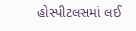હોસ્પીટલસમાં લઈ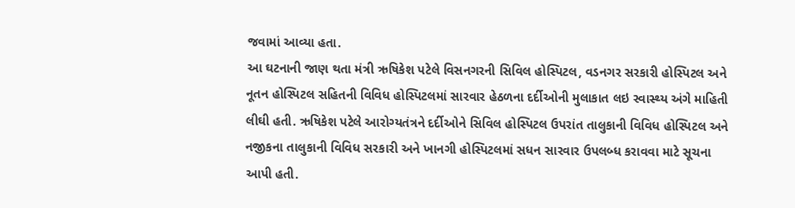જવામાં આવ્યા હતા.
આ ઘટનાની જાણ થતા મંત્રી ઋષિકેશ પટેલે વિસનગરની સિવિલ હોસ્પિટલ, વડનગર સરકારી હોસ્પિટલ અને નૂતન હોસ્પિટલ સહિતની વિવિધ હોસ્પિટલમાં સારવાર હેઠળના દર્દીઓની મુલાકાત લઇ સ્વાસ્થ્ય અંગે માહિતી લીઘી હતી. ઋષિકેશ પટેલે આરોગ્યતંત્રને દર્દીઓને સિવિલ હોસ્પિટલ ઉપરાંત તાલુકાની વિવિધ હોસ્પિટલ અને નજીકના તાલુકાની વિવિધ સરકારી અને ખાનગી હોસ્પિટલમાં સધન સારવાર ઉપલબ્ધ કરાવવા માટે સૂચના આપી હતી.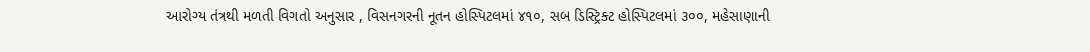આરોગ્ય તંત્રથી મળતી વિગતો અનુસાર , વિસનગરની નૂતન હોસ્પિટલમાં ૪૧૦, સબ ડિસ્ટ્રિક્ટ હોસ્પિટલમાં ૩૦૦, મહેસાણાની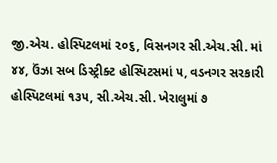જી.એચ. હોસ્પિટલમાં ૨૦૬, વિસનગર સી.એચ.સી. માં ૪૪, ઉંઝા સબ ડિસ્ટ્રીક્ટ હોસ્પિટસમાં ૫, વડનગર સરકારી હોસ્પિટલમાં ૧૩૫, સી.એચ.સી. ખેરાલુમાં ૭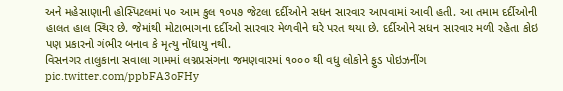અને મહેસાણાની હોસ્પિટલમાં ૫૦ આમ કુલ ૧૦૫૭ જેટલા દર્દીઓને સધન સારવાર આપવામાં આવી હતી. આ તમામ દર્દીઓની હાલત હાલ સ્થિર છે. જેમાંથી મોટાભાગના દર્દીઓ સારવાર મેળવીને ઘરે પરત થયા છે. દર્દીઓને સધન સારવાર મળી રહેતા કોઇ પણ પ્રકારનો ગંભીર બનાવ કે મૃત્યુ નોંધાયુ નથી.
વિસનગર તાલુકાના સવાલા ગામમાં લગ્નપ્રસંગના જમણવારમાં ૧૦૦૦ થી વધુ લોકોને ફુડ પોઇઝનીંગ pic.twitter.com/ppbFA3oFHy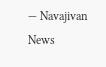— Navajivan News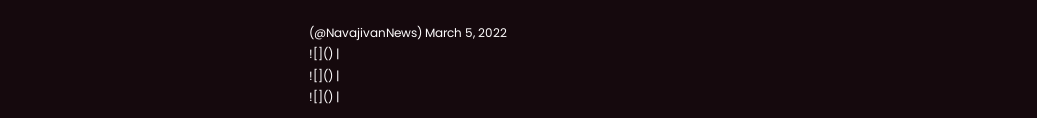(@NavajivanNews) March 5, 2022
![]() |
![]() |
![]() |